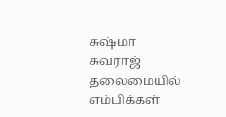சுஷ்மா சுவராஜ் தலைமையில் எம்பிக்கள்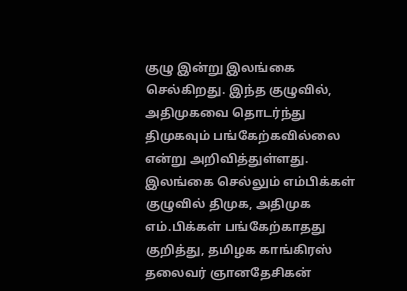குழு இன்று இலங்கை செல்கிறது. இந்த குழுவில், அதிமுகவை தொடர்ந்து திமுகவும் பங்கேற்கவில்லை என்று அறிவித்துள்ளது. இலங்கை செல்லும் எம்பிக்கள் குழுவில் திமுக, அதிமுக எம்.பிக்கள் பங்கேற்காதது குறித்து, தமிழக காங்கிரஸ் தலைவர் ஞானதேசிகன்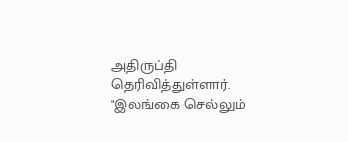அதிருப்தி தெரிவித்துள்ளார்.
"இலங்கை செல்லும்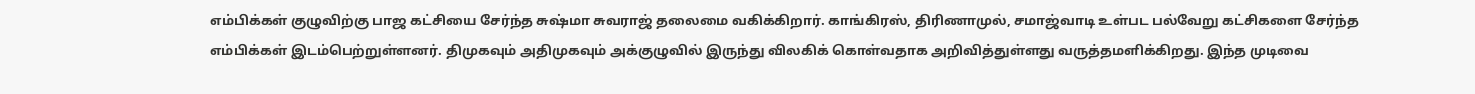எம்பிக்கள் குழுவிற்கு பாஜ கட்சியை சேர்ந்த சுஷ்மா சுவராஜ் தலைமை வகிக்கிறார். காங்கிரஸ், திரிணாமுல், சமாஜ்வாடி உள்பட பல்வேறு கட்சிகளை சேர்ந்த எம்பிக்கள் இடம்பெற்றுள்ளனர். திமுகவும் அதிமுகவும் அக்குழுவில் இருந்து விலகிக் கொள்வதாக அறிவித்துள்ளது வருத்தமளிக்கிறது. இந்த முடிவை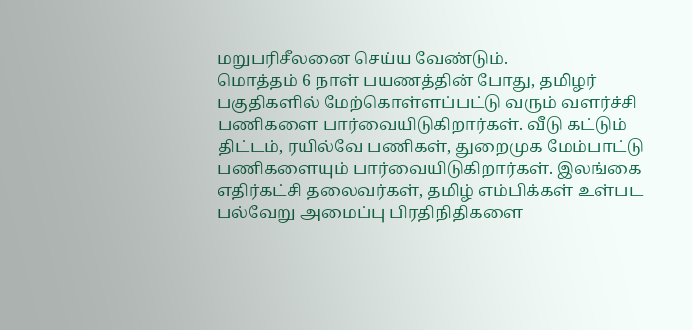மறுபரிசீலனை செய்ய வேண்டும்.
மொத்தம் 6 நாள் பயணத்தின் போது, தமிழர் பகுதிகளில் மேற்கொள்ளப்பட்டு வரும் வளர்ச்சி பணிகளை பார்வையிடுகிறார்கள். வீடு கட்டும் திட்டம், ரயில்வே பணிகள், துறைமுக மேம்பாட்டு பணிகளையும் பார்வையிடுகிறார்கள். இலங்கை எதிர்கட்சி தலைவர்கள், தமிழ் எம்பிக்கள் உள்பட பல்வேறு அமைப்பு பிரதிநிதிகளை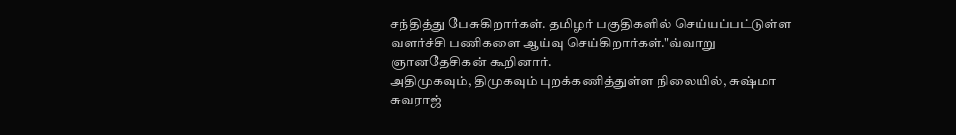சந்தித்து பேசுகிறார்கள். தமிழர் பகுதிகளில் செய்யப்பட்டுள்ள வளர்ச்சி பணிகளை ஆய்வு செய்கிறார்கள்."வ்வாறு ஞானதேசிகன் கூறினார்.
அதிமுகவும், திமுகவும் புறக்கணித்துள்ள நிலையில், சுஷ்மா சுவராஜ்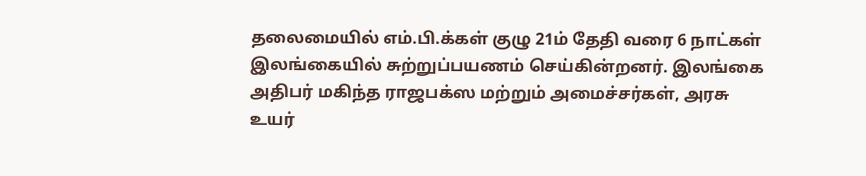தலைமையில் எம்.பி.க்கள் குழு 21ம் தேதி வரை 6 நாட்கள் இலங்கையில் சுற்றுப்பயணம் செய்கின்றனர். இலங்கை அதிபர் மகிந்த ராஜபக்ஸ மற்றும் அமைச்சர்கள், அரசு உயர்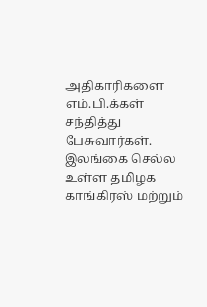அதிகாரிகளை எம்.பி.க்கள் சந்தித்து பேசுவார்கள். இலங்கை செல்ல உள்ள தமிழக காங்கிரஸ் மற்றும்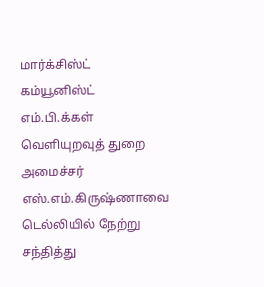மார்க்சிஸ்ட் கம்யூனிஸ்ட் எம்.பி.க்கள் வெளியுறவுத் துறை அமைச்சர் எஸ்.எம்.கிருஷ்ணாவை டெல்லியில் நேற்று சந்தித்து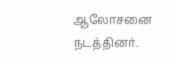ஆலோசனை நடத்தினர்.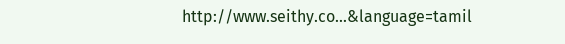http://www.seithy.co...&language=tamil